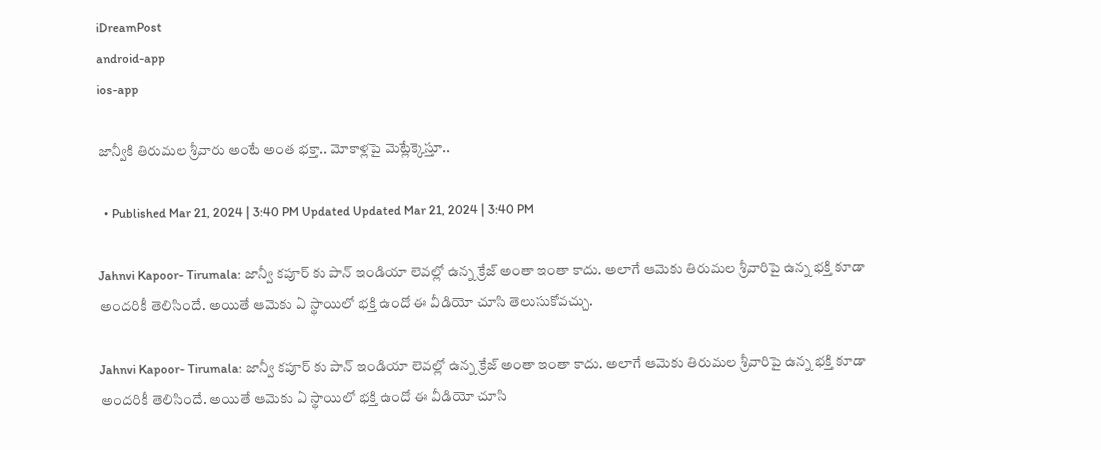iDreamPost
android-app
ios-app

జాన్వీకి తిరుమల శ్రీవారు అంటే అంత భక్తా.. మోకాళ్లపై మెట్లేక్కెస్తూ..

  • Published Mar 21, 2024 | 3:40 PM Updated Updated Mar 21, 2024 | 3:40 PM

Jahnvi Kapoor- Tirumala: జాన్వీ కపూర్ కు పాన్ ఇండియా లెవల్లో ఉన్న క్రేజ్ అంతా ఇంతా కాదు. అలాగే ఆమెకు తిరుమల శ్రీవారిపై ఉన్న భక్తి కూడా అందరికీ తెలిసిందే. అయితే ఆమెకు ఏ స్థాయిలో భక్తి ఉందో ఈ వీడియో చూసి తెలుసుకోవచ్చు.

Jahnvi Kapoor- Tirumala: జాన్వీ కపూర్ కు పాన్ ఇండియా లెవల్లో ఉన్న క్రేజ్ అంతా ఇంతా కాదు. అలాగే ఆమెకు తిరుమల శ్రీవారిపై ఉన్న భక్తి కూడా అందరికీ తెలిసిందే. అయితే ఆమెకు ఏ స్థాయిలో భక్తి ఉందో ఈ వీడియో చూసి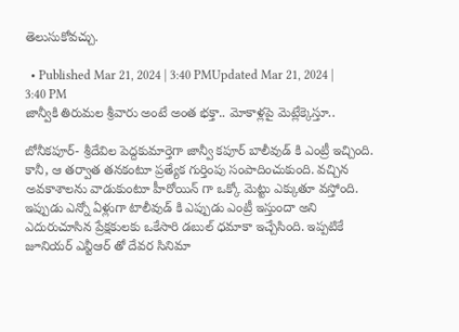తెలుసుకోవచ్చు.

  • Published Mar 21, 2024 | 3:40 PMUpdated Mar 21, 2024 | 3:40 PM
జాన్వీకి తిరుమల శ్రీవారు అంటే అంత భక్తా.. మోకాళ్లపై మెట్లేక్కెస్తూ..

బోనీకపూర్- శ్రీదేవిల పెద్దకుమార్తెగా జాన్వీ కపూర్ బాలీవుడ్ కి ఎంట్రీ ఇచ్చింది. కానీ, ఆ తర్వాత తనకంటూ ప్రత్యేక గుర్తింపు సంపాదించుకుంది. వచ్చిన అవకాశాలను వాడుకుంటూ హీరోయిన్ గా ఒక్కో మెట్టు ఎక్కుతూ వస్తోంది. ఇప్పుడు ఎన్నో ఏళ్లుగా టాలీవుడ్ కి ఎప్పుడు ఎంట్రీ ఇస్తుందా అని ఎదురుచూసిన ప్రేక్షకులకు ఒకేసారి డబుల్ ధమాకా ఇచ్చేసింది. ఇప్పటికే జూనియర్ ఎన్టీఆర్ తో దేవర సినిమా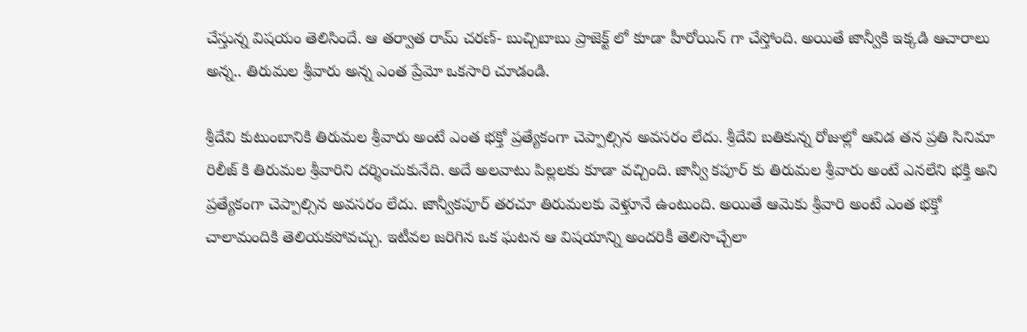చేస్తున్న విషయం తెలిసిందే. ఆ తర్వాత రామ్ చరణ్- బుచ్చిబాబు ప్రాజెక్ట్ లో కూడా హీరోయిన్ గా చేస్తోంది. అయితే జాన్వీకి ఇక్కడి ఆచారాలు అన్న.. తిరుమల శ్రీవారు అన్న ఎంత ప్రేమో ఒకసారి చూడండి.

శ్రీదేవి కుటుంబానికి తిరుమల శ్రీవారు అంటే ఎంత భక్తో ప్రత్యేకంగా చెప్పాల్సిన అవసరం లేదు. శ్రీదేవి బతికున్న రోజుల్లో ఆవిడ తన ప్రతి సినిమా రిలీజ్ కి తిరుమల శ్రీవారిని దర్శించుకునేది. అదే అలవాటు పిల్లలకు కూడా వచ్చింది. జాన్వీ కపూర్ కు తిరుమల శ్రీవారు అంటే ఎనలేని భక్తి అని ప్రత్యేకంగా చెప్పాల్సిన అవసరం లేదు. జాన్వీకపూర్ తరచూ తిరుమలకు వెళ్తూనే ఉంటుంది. అయితే ఆమెకు శ్రీవారి అంటే ఎంత భక్తో చాలామందికి తెలియకపోవచ్చు. ఇటీవల జరిగిన ఒక ఘటన ఆ విషయాన్ని అందరికీ తెలిసొచ్చేలా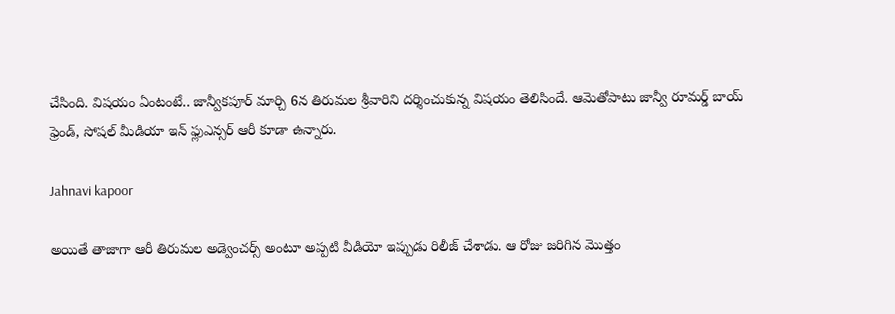చేసింది. విషయం ఏంటంటే.. జాన్వీకపూర్ మార్చి 6న తిరుమల శ్రీవారిని దర్శించుకున్న విషయం తెలిసిందే. ఆమెతోపాటు జాన్వీ రూమర్డ్ బాయ్ ఫ్రెండ్, సోషల్ మీడియా ఇన్ ఫ్లుఎన్సర్ ఆరీ కూడా ఉన్నారు.

Jahnavi kapoor

అయితే తాజాగా ఆరీ తిరుమల అడ్వెంచర్స్ అంటూ అప్పటి వీడియో ఇప్పుడు రిలీజ్ చేశాడు. ఆ రోజు జరిగిన మొత్తం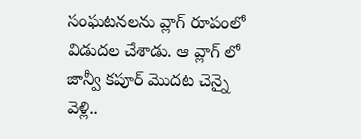సంఘటనలను వ్లాగ్ రూపంలో విడుదల చేశాడు. ఆ వ్లాగ్ లో జాన్వీ కపూర్ మొదట చెన్నై వెళ్లి..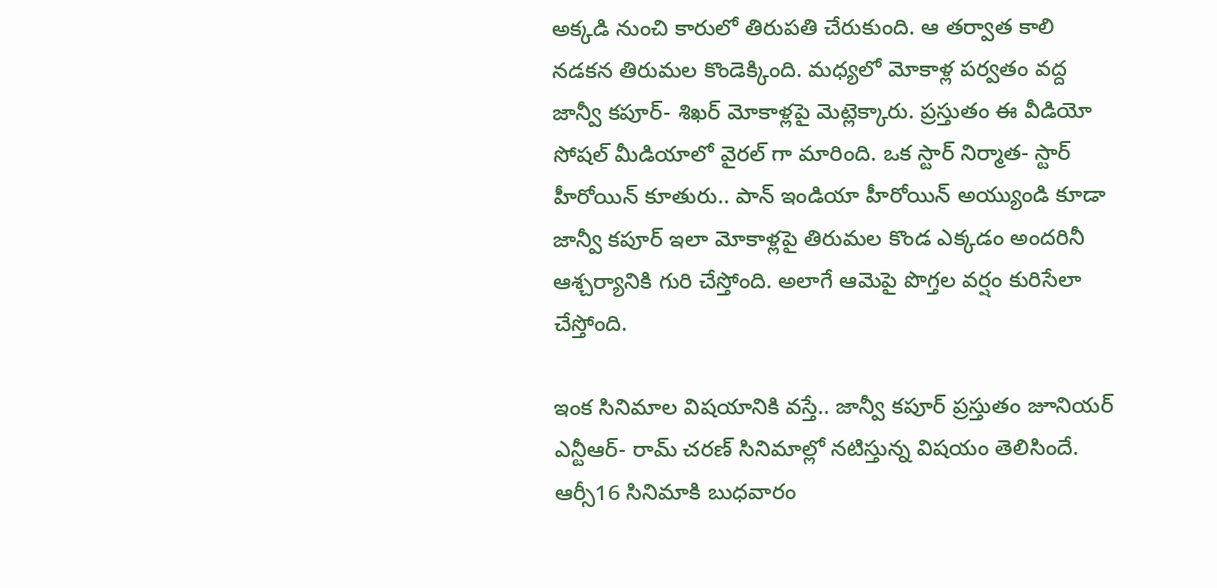అక్కడి నుంచి కారులో తిరుపతి చేరుకుంది. ఆ తర్వాత కాలి నడకన తిరుమల కొండెక్కింది. మధ్యలో మోకాళ్ల పర్వతం వద్ద జాన్వీ కపూర్- శిఖర్ మోకాళ్లపై మెట్లెక్కారు. ప్రస్తుతం ఈ వీడియో సోషల్ మీడియాలో వైరల్ గా మారింది. ఒక స్టార్ నిర్మాత- స్టార్ హీరోయిన్ కూతురు.. పాన్ ఇండియా హీరోయిన్ అయ్యుండి కూడా జాన్వీ కపూర్ ఇలా మోకాళ్లపై తిరుమల కొండ ఎక్కడం అందరినీ ఆశ్చర్యానికి గురి చేస్తోంది. అలాగే ఆమెపై పొగ్తల వర్షం కురిసేలా చేస్తోంది.

ఇంక సినిమాల విషయానికి వస్తే.. జాన్వీ కపూర్ ప్రస్తుతం జూనియర్ ఎన్టీఆర్- రామ్ చరణ్ సినిమాల్లో నటిస్తున్న విషయం తెలిసిందే. ఆర్సీ16 సినిమాకి బుధవారం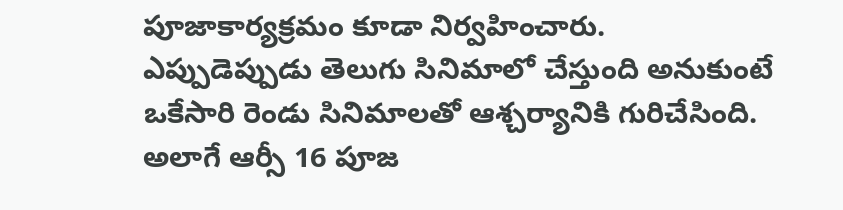పూజాకార్యక్రమం కూడా నిర్వహించారు. ఎప్పుడెప్పుడు తెలుగు సినిమాలో చేస్తుంది అనుకుంటే ఒకేసారి రెండు సినిమాలతో ఆశ్చర్యానికి గురిచేసింది. అలాగే ఆర్సీ 16 పూజ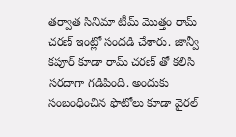తర్వాత సినిమా టీమ్ మొత్తం రామ్ చరణ్ ఇంట్లో సందడి చేశారు. జాన్వీ కపూర్ కూడా రామ్ చరణ్ తో కలిసి సరదాగా గడిపింది. అందుకు సంబంధించిన ఫొటోలు కూడా వైరల్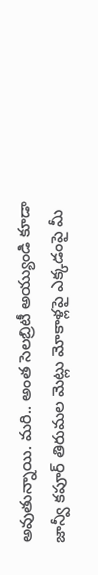అవుతున్నాయి. మరి.. అంత సెలబ్రిటీ అయ్యుండి కూడా జాన్వీ కపూర్ తిరుమల మెట్లు మోకాళ్లపై ఎక్కడంపై మీ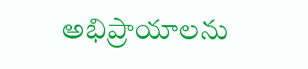అభిప్రాయాలను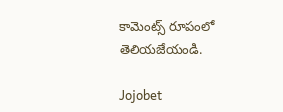కామెంట్స్ రూపంలో తెలియజేయండి.

Jojobet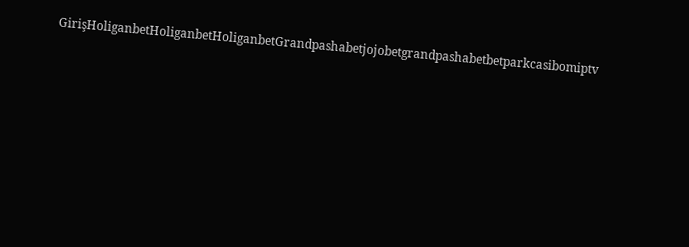GirişHoliganbetHoliganbetHoliganbetGrandpashabetjojobetgrandpashabetbetparkcasibomiptv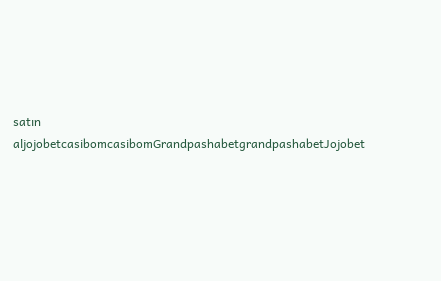satın aljojobetcasibomcasibomGrandpashabetgrandpashabetJojobet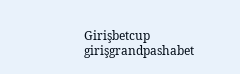Girişbetcup girişgrandpashabet